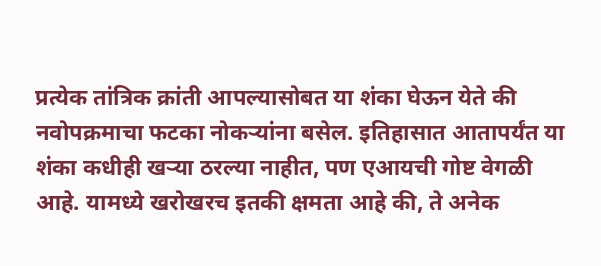प्रत्येक तांत्रिक क्रांती आपल्यासोबत या शंका घेऊन येते की नवोपक्रमाचा फटका नोकऱ्यांना बसेल. इतिहासात आतापर्यंत या शंका कधीही खऱ्या ठरल्या नाहीत, पण एआयची गोष्ट वेगळी आहे. यामध्ये खरोखरच इतकी क्षमता आहे की, ते अनेक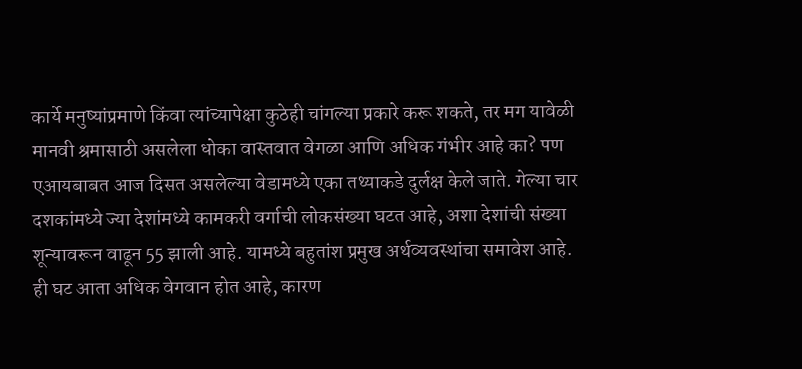कार्ये मनुष्यांप्रमाणे किंवा त्यांच्यापेक्षा कुठेही चांगल्या प्रकारे करू शकते, तर मग यावेळी मानवी श्रमासाठी असलेला धोका वास्तवात वेगळा आणि अधिक गंभीर आहे का? पण एआयबाबत आज दिसत असलेल्या वेडामध्ये एका तथ्याकडे दुर्लक्ष केले जाते. गेल्या चार दशकांमध्ये ज्या देशांमध्ये कामकरी वर्गाची लोकसंख्या घटत आहे, अशा देशांची संख्या शून्यावरून वाढून 55 झाली आहे. यामध्ये बहुतांश प्रमुख अर्थव्यवस्थांचा समावेश आहे. ही घट आता अधिक वेगवान होत आहे, कारण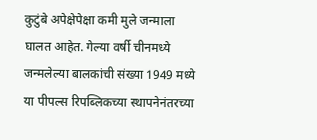कुटुंबे अपेक्षेपेक्षा कमी मुले जन्माला घालत आहेत. गेल्या वर्षी चीनमध्ये जन्मलेल्या बालकांची संख्या 1949 मध्ये या पीपल्स रिपब्लिकच्या स्थापनेनंतरच्या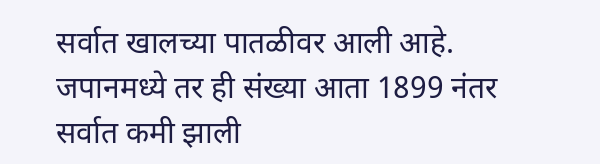सर्वात खालच्या पातळीवर आली आहे. जपानमध्ये तर ही संख्या आता 1899 नंतर सर्वात कमी झाली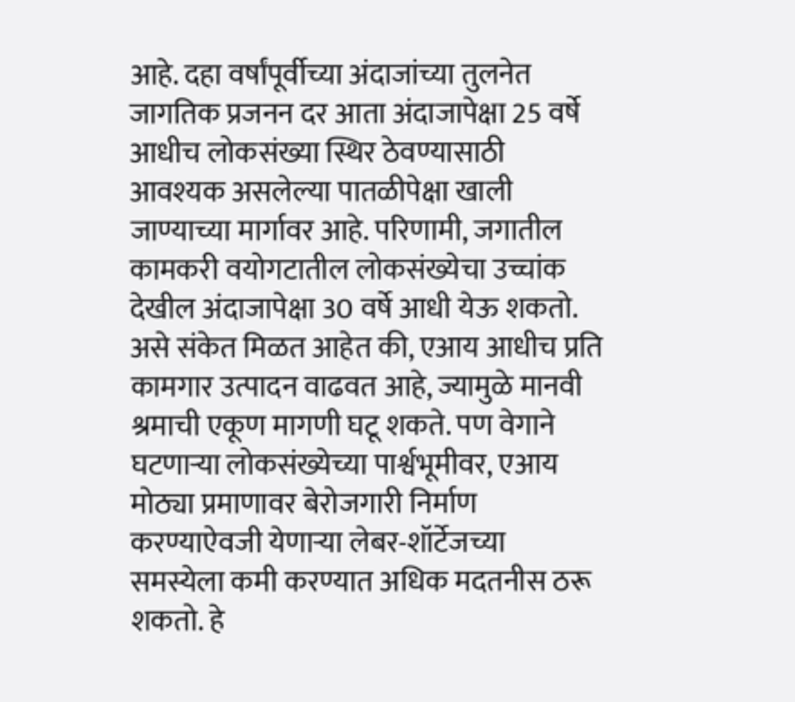आहे. दहा वर्षांपूर्वीच्या अंदाजांच्या तुलनेत जागतिक प्रजनन दर आता अंदाजापेक्षा 25 वर्षे आधीच लोकसंख्या स्थिर ठेवण्यासाठी आवश्यक असलेल्या पातळीपेक्षा खाली जाण्याच्या मार्गावर आहे. परिणामी, जगातील कामकरी वयोगटातील लोकसंख्येचा उच्चांक देखील अंदाजापेक्षा 30 वर्षे आधी येऊ शकतो. असे संकेत मिळत आहेत की, एआय आधीच प्रति कामगार उत्पादन वाढवत आहे, ज्यामुळे मानवी श्रमाची एकूण मागणी घटू शकते. पण वेगाने घटणाऱ्या लोकसंख्येच्या पार्श्वभूमीवर, एआय मोठ्या प्रमाणावर बेरोजगारी निर्माण करण्याऐवजी येणाऱ्या लेबर-शॉर्टेजच्या समस्येला कमी करण्यात अधिक मदतनीस ठरू शकतो. हे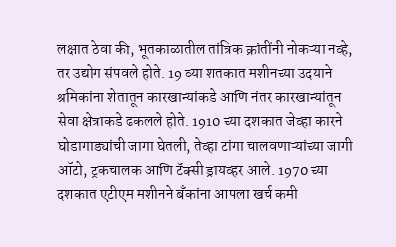लक्षात ठेवा की, भूतकाळातील तांत्रिक क्रांतींनी नोकऱ्या नव्हे, तर उद्योग संपवले होते. 19 व्या शतकात मशीनच्या उदयाने श्रमिकांना शेतातून कारखान्यांकडे आणि नंतर कारखान्यांतून सेवा क्षेत्राकडे ढकलले होते. 1910 च्या दशकात जेव्हा कारने घोडागाड्यांची जागा घेतली, तेव्हा टांगा चालवणाऱ्यांच्या जागी ऑटो, ट्रकचालक आणि टॅक्सी ड्रायव्हर आले. 1970 च्या दशकात एटीएम मशीनने बँकांना आपला खर्च कमी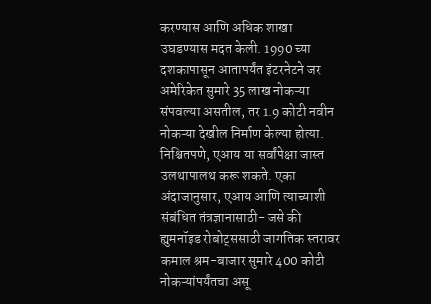करण्यास आणि अधिक शाखा उघडण्यास मदत केली. 1990 च्या दशकापासून आतापर्यंत इंटरनेटने जर अमेरिकेत सुमारे 35 लाख नोकऱ्या संपवल्या असतील, तर 1.9 कोटी नवीन नोकऱ्या देखील निर्माण केल्या होत्या. निश्चितपणे, एआय या सर्वांपेक्षा जास्त उलथापालथ करू शकते. एका अंदाजानुसार, एआय आणि त्याच्याशी संबंधित तंत्रज्ञानासाठी- जसे की ह्युमनॉइड रोबोट्ससाठी जागतिक स्तरावर कमाल श्रम-बाजार सुमारे 400 कोटी नोकऱ्यांपर्यंतचा असू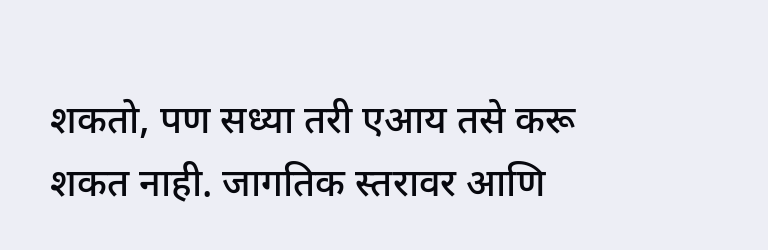शकतो, पण सध्या तरी एआय तसे करू शकत नाही. जागतिक स्तरावर आणि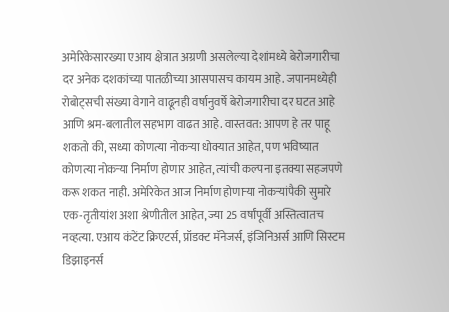अमेरिकेसारख्या एआय क्षेत्रात अग्रणी असलेल्या देशांमध्ये बेरोजगारीचा दर अनेक दशकांच्या पातळीच्या आसपासच कायम आहे. जपानमध्येही रोबोट्सची संख्या वेगाने वाढूनही वर्षानुवर्षे बेरोजगारीचा दर घटत आहे आणि श्रम-बलातील सहभाग वाढत आहे. वास्तवत: आपण हे तर पाहू शकतो की, सध्या कोणत्या नोकऱ्या धोक्यात आहेत, पण भविष्यात कोणत्या नोकऱ्या निर्माण होणार आहेत, त्यांची कल्पना इतक्या सहजपणे करू शकत नाही. अमेरिकेत आज निर्माण होणाऱ्या नोकऱ्यांपैकी सुमारे एक-तृतीयांश अशा श्रेणीतील आहेत, ज्या 25 वर्षांपूर्वी अस्तित्वातच नव्हत्या. एआय कंटेंट क्रिएटर्स, प्रॉडक्ट मॅनेजर्स, इंजिनिअर्स आणि सिस्टम डिझाइनर्स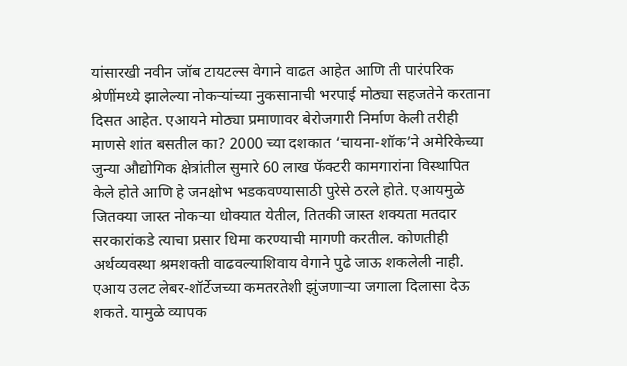यांसारखी नवीन जॉब टायटल्स वेगाने वाढत आहेत आणि ती पारंपरिक श्रेणींमध्ये झालेल्या नोकऱ्यांच्या नुकसानाची भरपाई मोठ्या सहजतेने करताना दिसत आहेत. एआयने मोठ्या प्रमाणावर बेरोजगारी निर्माण केली तरीही माणसे शांत बसतील का? 2000 च्या दशकात ‘चायना-शॉक’ने अमेरिकेच्या जुन्या औद्योगिक क्षेत्रांतील सुमारे 60 लाख फॅक्टरी कामगारांना विस्थापित केले होते आणि हे जनक्षोभ भडकवण्यासाठी पुरेसे ठरले होते. एआयमुळे जितक्या जास्त नोकऱ्या धोक्यात येतील, तितकी जास्त शक्यता मतदार सरकारांकडे त्याचा प्रसार धिमा करण्याची मागणी करतील. कोणतीही अर्थव्यवस्था श्रमशक्ती वाढवल्याशिवाय वेगाने पुढे जाऊ शकलेली नाही. एआय उलट लेबर-शॉर्टेजच्या कमतरतेशी झुंजणाऱ्या जगाला दिलासा देऊ शकते. यामुळे व्यापक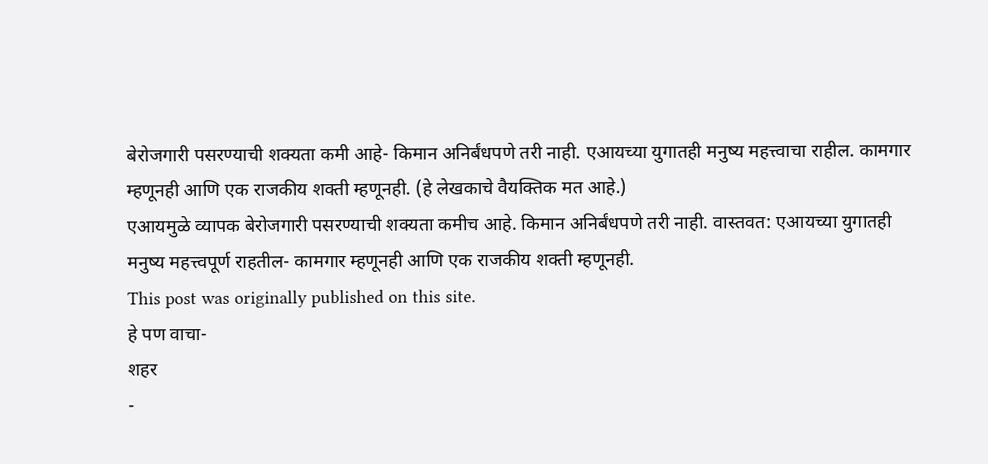बेरोजगारी पसरण्याची शक्यता कमी आहे- किमान अनिर्बंधपणे तरी नाही. एआयच्या युगातही मनुष्य महत्त्वाचा राहील. कामगार म्हणूनही आणि एक राजकीय शक्ती म्हणूनही. (हे लेखकाचे वैयक्तिक मत आहे.)
एआयमुळे व्यापक बेरोजगारी पसरण्याची शक्यता कमीच आहे. किमान अनिर्बंधपणे तरी नाही. वास्तवत: एआयच्या युगातही मनुष्य महत्त्वपूर्ण राहतील- कामगार म्हणूनही आणि एक राजकीय शक्ती म्हणूनही.
This post was originally published on this site.
हे पण वाचा-
शहर
-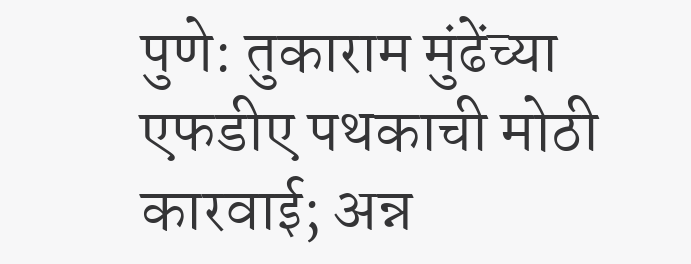पुणे: तुकाराम मुंढेंच्या एफडीए पथकाची मोठी कारवाई; अन्न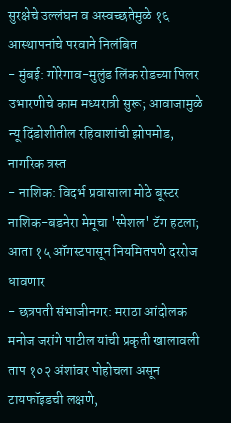सुरक्षेचे उल्लंघन व अस्वच्छतेमुळे १६ आस्थापनांचे परवाने निलंबित
- मुंबई: गोरेगाव-मुलुंड लिंक रोडच्या पिलर उभारणीचे काम मध्यरात्री सुरू; आवाजामुळे न्यू दिंडोशीतील रहिवाशांची झोपमोड, नागरिक त्रस्त
- नाशिक: विदर्भ प्रवासाला मोठे बूस्टर नाशिक-बडनेरा मेमूचा 'स्पेशल' टॅग हटला; आता १५ ऑगस्टपासून नियमितपणे दररोज धावणार
- छत्रपती संभाजीनगर: मराठा आंदोलक मनोज जरांगे पाटील यांची प्रकृती खालावली ताप १०२ अंशांवर पोहोचला असून टायफॉइडची लक्षणे,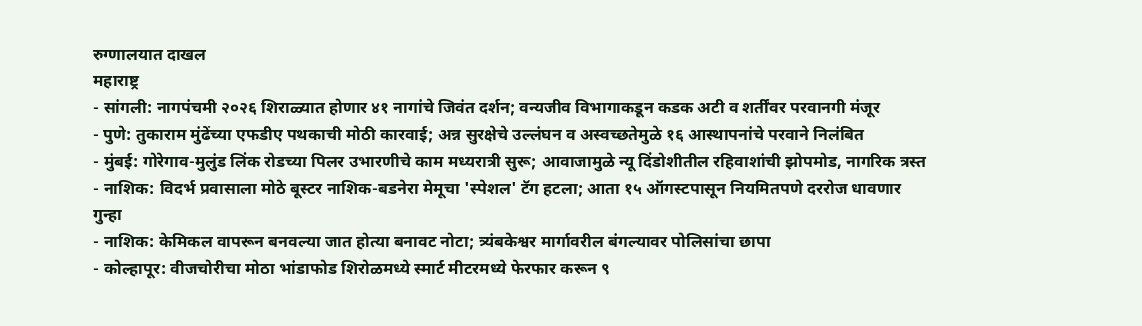रुग्णालयात दाखल
महाराष्ट्र
- सांगली: नागपंचमी २०२६ शिराळ्यात होणार ४१ नागांचे जिवंत दर्शन; वन्यजीव विभागाकडून कडक अटी व शर्तींवर परवानगी मंजूर
- पुणे: तुकाराम मुंढेंच्या एफडीए पथकाची मोठी कारवाई; अन्न सुरक्षेचे उल्लंघन व अस्वच्छतेमुळे १६ आस्थापनांचे परवाने निलंबित
- मुंबई: गोरेगाव-मुलुंड लिंक रोडच्या पिलर उभारणीचे काम मध्यरात्री सुरू; आवाजामुळे न्यू दिंडोशीतील रहिवाशांची झोपमोड, नागरिक त्रस्त
- नाशिक: विदर्भ प्रवासाला मोठे बूस्टर नाशिक-बडनेरा मेमूचा 'स्पेशल' टॅग हटला; आता १५ ऑगस्टपासून नियमितपणे दररोज धावणार
गुन्हा
- नाशिक: केमिकल वापरून बनवल्या जात होत्या बनावट नोटा; त्र्यंबकेश्वर मार्गावरील बंगल्यावर पोलिसांचा छापा
- कोल्हापूर: वीजचोरीचा मोठा भांडाफोड शिरोळमध्ये स्मार्ट मीटरमध्ये फेरफार करून ९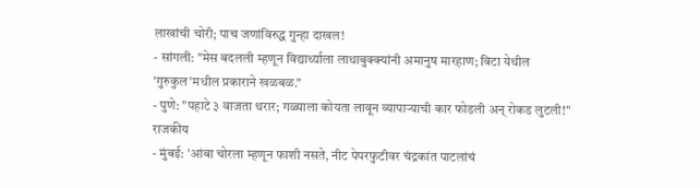लाखांची चोरी; पाच जणांविरुद्ध गुन्हा दाखल!
- सांगली: "मेस बदलली म्हणून विद्यार्थ्याला लाथाबुक्क्यांनी अमानुष मारहाण; विटा येथील 'गुरुकुल'मधील प्रकाराने खळबळ."
- पुणे: "पहाटे ३ वाजता थरार; गळ्याला कोयता लावून व्यापाऱ्याची कार फोडली अन् रोकड लुटली!"
राजकीय
- मुंबई: 'आंबा चोरला म्हणून फाशी नसते, नीट पेपरफुटीवर चंद्रकांत पाटलांचं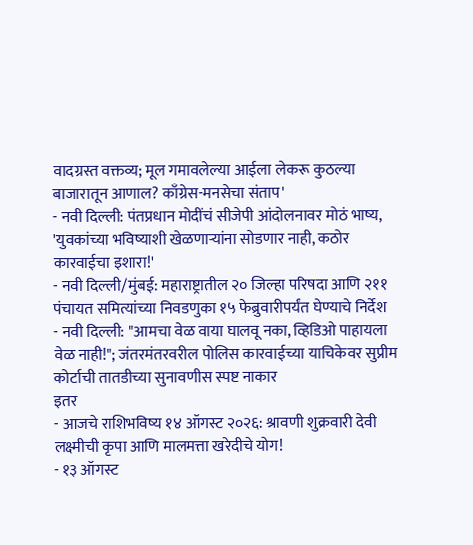वादग्रस्त वक्तव्य; मूल गमावलेल्या आईला लेकरू कुठल्या बाजारातून आणाल? काँग्रेस-मनसेचा संताप'
- नवी दिल्ली: पंतप्रधान मोदींचं सीजेपी आंदोलनावर मोठं भाष्य, 'युवकांच्या भविष्याशी खेळणाऱ्यांना सोडणार नाही, कठोर कारवाईचा इशारा!'
- नवी दिल्ली/मुंबई: महाराष्ट्रातील २० जिल्हा परिषदा आणि २११ पंचायत समित्यांच्या निवडणुका १५ फेब्रुवारीपर्यंत घेण्याचे निर्देश
- नवी दिल्ली: "आमचा वेळ वाया घालवू नका, व्हिडिओ पाहायला वेळ नाही!"; जंतरमंतरवरील पोलिस कारवाईच्या याचिकेवर सुप्रीम कोर्टाची तातडीच्या सुनावणीस स्पष्ट नाकार
इतर
- आजचे राशिभविष्य १४ ऑगस्ट २०२६: श्रावणी शुक्रवारी देवी लक्ष्मीची कृपा आणि मालमत्ता खरेदीचे योग!
- १३ ऑगस्ट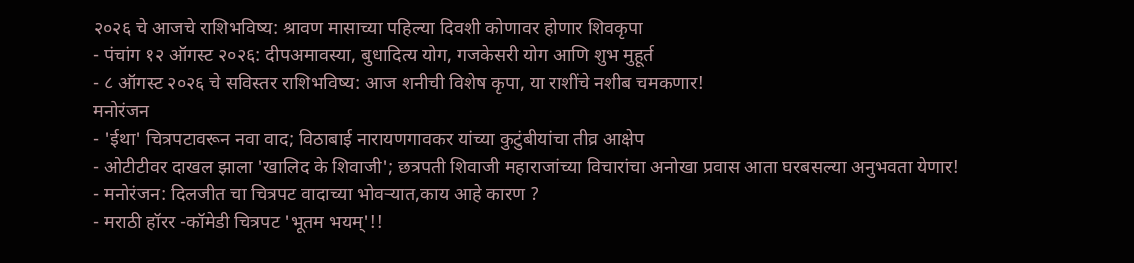२०२६ चे आजचे राशिभविष्य: श्रावण मासाच्या पहिल्या दिवशी कोणावर होणार शिवकृपा
- पंचांग १२ ऑगस्ट २०२६: दीपअमावस्या, बुधादित्य योग, गजकेसरी योग आणि शुभ मुहूर्त
- ८ ऑगस्ट २०२६ चे सविस्तर राशिभविष्य: आज शनीची विशेष कृपा, या राशींचे नशीब चमकणार!
मनोरंजन
- 'ईथा' चित्रपटावरून नवा वाद; विठाबाई नारायणगावकर यांच्या कुटुंबीयांचा तीव्र आक्षेप
- ओटीटीवर दाखल झाला 'खालिद के शिवाजी'; छत्रपती शिवाजी महाराजांच्या विचारांचा अनोखा प्रवास आता घरबसल्या अनुभवता येणार!
- मनोरंजन: दिलजीत चा चित्रपट वादाच्या भोवऱ्यात,काय आहे कारण ?
- मराठी हॉरर -कॉमेडी चित्रपट 'भूतम भयम्'!!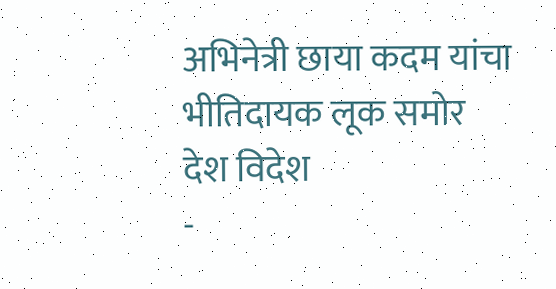अभिनेत्री छाया कदम यांचा भीतिदायक लूक समोर
देश विदेश
-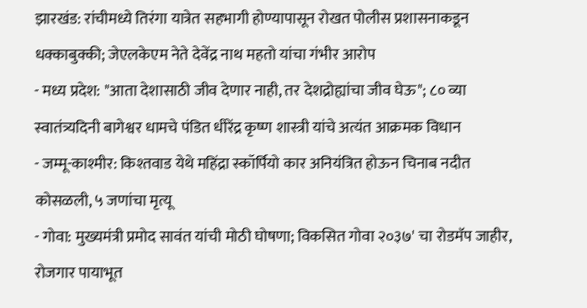झारखंड: रांचीमध्ये तिरंगा यात्रेत सहभागी होण्यापासून रोखत पोलीस प्रशासनाकडून धक्काबुक्की; जेएलकेएम नेते देवेंद्र नाथ महतो यांचा गंभीर आरोप
- मध्य प्रदेश: "आता देशासाठी जीव देणार नाही, तर देशद्रोह्यांचा जीव घेऊ"; ८० व्या स्वातंत्र्यदिनी बागेश्वर धामचे पंडित धीरेंद्र कृष्ण शास्त्री यांचे अत्यंत आक्रमक विधान
- जम्मू-काश्मीर: किश्तवाड येथे महिंद्रा स्कॉर्पियो कार अनियंत्रित होऊन चिनाब नदीत कोसळली, ५ जणांचा मृत्यू
- गोवा: मुख्यमंत्री प्रमोद सावंत यांची मोठी घोषणा; विकसित गोवा २०३७' चा रोडमॅप जाहीर, रोजगार पायाभूत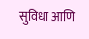सुविधा आणि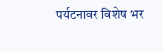पर्यटनावर विशेष भर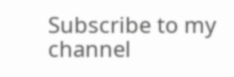Subscribe to my channel